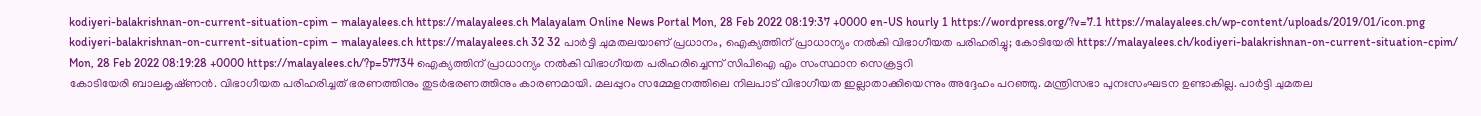kodiyeri-balakrishnan-on-current-situation-cpim – malayalees.ch https://malayalees.ch Malayalam Online News Portal Mon, 28 Feb 2022 08:19:37 +0000 en-US hourly 1 https://wordpress.org/?v=7.1 https://malayalees.ch/wp-content/uploads/2019/01/icon.png kodiyeri-balakrishnan-on-current-situation-cpim – malayalees.ch https://malayalees.ch 32 32 പാർട്ടി ചുമതലയാണ് പ്രധാനം, ഐക്യത്തിന് പ്രാധാന്യം നൽകി വിഭാഗീയത പരിഹരിച്ചു; കോടിയേരി https://malayalees.ch/kodiyeri-balakrishnan-on-current-situation-cpim/ Mon, 28 Feb 2022 08:19:28 +0000 https://malayalees.ch/?p=57734 ഐക്യത്തിന് പ്രാധാന്യം നൽകി വിഭാഗീയത പരിഹരിച്ചെന്ന് സിപിഐ എം സംസ്ഥാന സെക്രട്ടറി
കോടിയേരി ബാലകൃഷ്‌ണൻ. വിഭാഗീയത പരിഹരിച്ചത് ഭരണത്തിനും തുടർഭരണത്തിനും കാരണമായി. മലപ്പുറം സമ്മേളനത്തിലെ നിലപാട് വിഭാഗീയത ഇല്ലാതാക്കിയെന്നും അദ്ദേഹം പറഞ്ഞു. മന്ത്രിസഭാ പുനഃസംഘടന ഉണ്ടാകില്ല. പാർട്ടി ചുമതല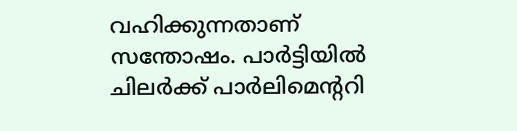വഹിക്കുന്നതാണ് സന്തോഷം. പാർട്ടിയിൽ ചിലർക്ക് പാർലിമെന്ററി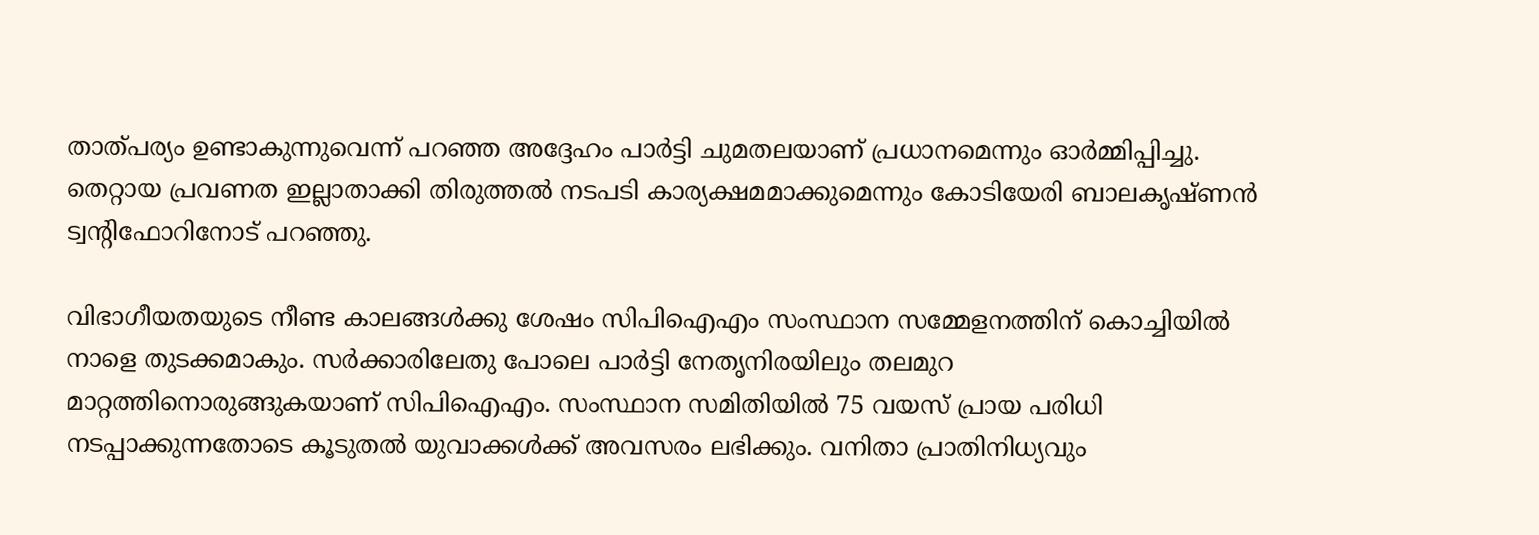താത്പര്യം ഉണ്ടാകുന്നുവെന്ന് പറഞ്ഞ അദ്ദേഹം പാർട്ടി ചുമതലയാണ് പ്രധാനമെന്നും ഓർമ്മിപ്പിച്ചു. തെറ്റായ പ്രവണത ഇല്ലാതാക്കി തിരുത്തൽ നടപടി കാര്യക്ഷമമാക്കുമെന്നും കോടിയേരി ബാലകൃഷ്‌ണൻ ട്വന്റിഫോറിനോട് പറഞ്ഞു.

വിഭാഗീയതയുടെ നീണ്ട കാലങ്ങള്‍ക്കു ശേഷം സിപിഐഎം സംസ്ഥാന സമ്മേളനത്തിന് കൊച്ചിയില്‍ നാളെ തുടക്കമാകും. സര്‍ക്കാരിലേതു പോലെ പാര്‍ട്ടി നേതൃനിരയിലും തലമുറ മാറ്റത്തിനൊരുങ്ങുകയാണ് സിപിഐഎം. സംസ്ഥാന സമിതിയില്‍ 75 വയസ് പ്രായ പരിധി നടപ്പാക്കുന്നതോടെ കൂടുതല്‍ യുവാക്കള്‍ക്ക് അവസരം ലഭിക്കും. വനിതാ പ്രാതിനിധ്യവും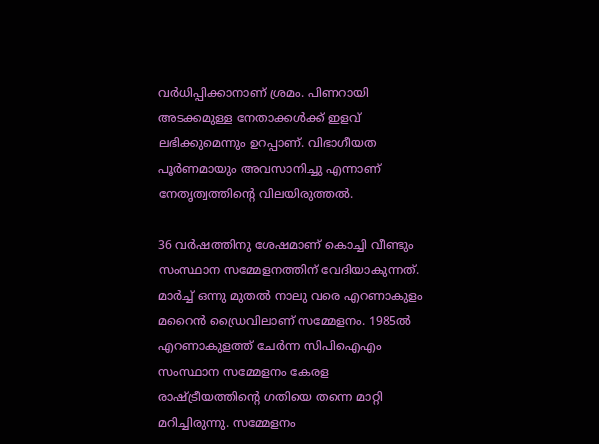വര്‍ധിപ്പിക്കാനാണ് ശ്രമം. പിണറായി അടക്കമുള്ള നേതാക്കള്‍ക്ക് ഇളവ് ലഭിക്കുമെന്നും ഉറപ്പാണ്. വിഭാഗീയത പൂര്‍ണമായും അവസാനിച്ചു എന്നാണ് നേതൃത്വത്തിന്റെ വിലയിരുത്തല്‍.

36 വര്‍ഷത്തിനു ശേഷമാണ് കൊച്ചി വീണ്ടും സംസ്ഥാന സമ്മേളനത്തിന് വേദിയാകുന്നത്. മാര്‍ച്ച് ഒന്നു മുതല്‍ നാലു വരെ എറണാകുളം മറൈന്‍ ഡ്രൈവിലാണ് സമ്മേളനം. 1985ല്‍ എറണാകുളത്ത് ചേര്‍ന്ന സിപിഐഎം സംസ്ഥാന സമ്മേളനം കേരള രാഷ്ട്രീയത്തിന്റെ ഗതിയെ തന്നെ മാറ്റി മറിച്ചിരുന്നു. സമ്മേളനം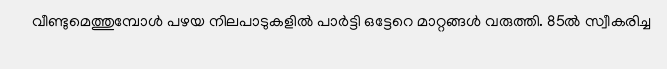വീണ്ടുമെത്തുമ്പോള്‍ പഴയ നിലപാടുകളില്‍ പാര്‍ട്ടി ഒട്ടേറെ മാറ്റങ്ങള്‍ വരുത്തി. 85ല്‍ സ്വീകരിച്ച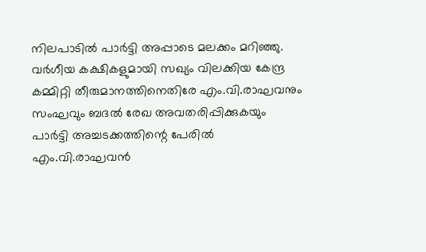നിലപാടില്‍ പാര്‍ട്ടി അപ്പാടെ മലക്കം മറിഞ്ഞു. വര്‍ഗീയ കക്ഷികളുമായി സഖ്യം വിലക്കിയ കേന്ദ്ര കമ്മിറ്റി തീരുമാനത്തിനെതിരേ എം.വി.രാഘവനും സംഘവും ബദല്‍ രേഖ അവതരിപ്പിക്കുകയും പാര്‍ട്ടി അച്ചടക്കത്തിന്റെ പേരില്‍ എം.വി.രാഘവന്‍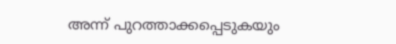അന്ന് പുറത്താക്കപ്പെടുകയും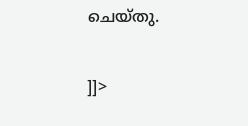ചെയ്തു.

]]>